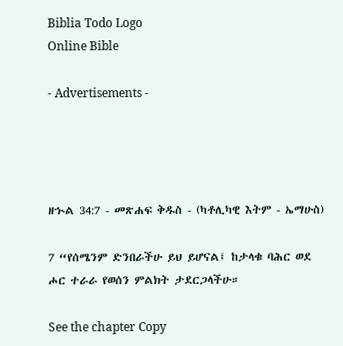Biblia Todo Logo
Online Bible

- Advertisements -




ዘኍል 34:7 - መጽሐፍ ቅዱስ - (ካቶሊካዊ እትም - ኤማሁስ)

7 “የሰሜንም ድንበራችሁ ይህ ይሆናል፤ ከታላቁ ባሕር ወደ ሖር ተራራ የወሰን ምልክት ታደርጋላችሁ።

See the chapter Copy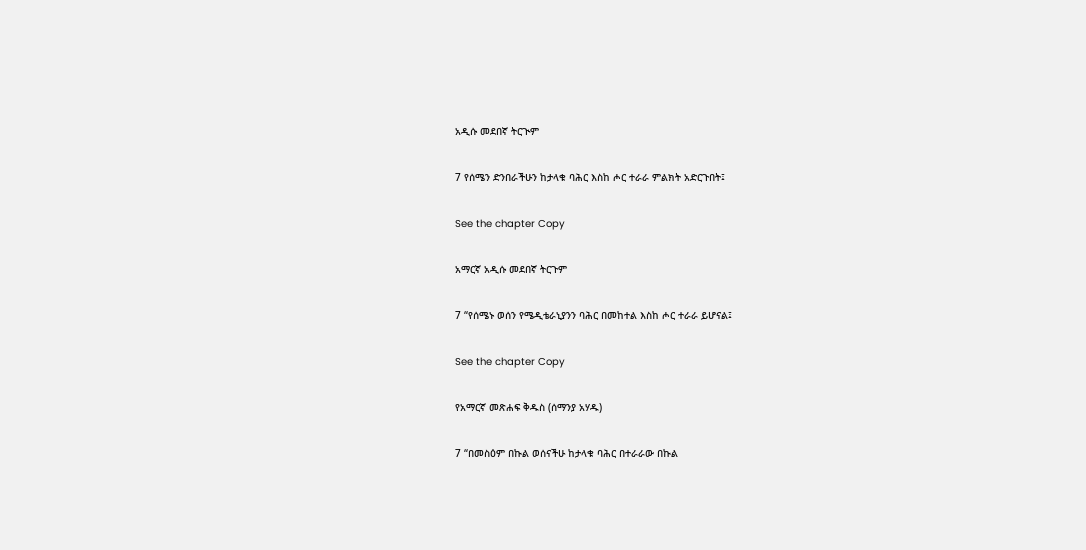አዲሱ መደበኛ ትርጒም

7 የሰሜን ድንበራችሁን ከታላቁ ባሕር እስከ ሖር ተራራ ምልክት አድርጉበት፤

See the chapter Copy

አማርኛ አዲሱ መደበኛ ትርጉም

7 “የሰሜኑ ወሰን የሜዲቴራኒያንን ባሕር በመከተል እስከ ሖር ተራራ ይሆናል፤

See the chapter Copy

የአማርኛ መጽሐፍ ቅዱስ (ሰማንያ አሃዱ)

7 “በመስዕም በኩል ወሰናችሁ ከታላቁ ባሕር በተራራው በኩል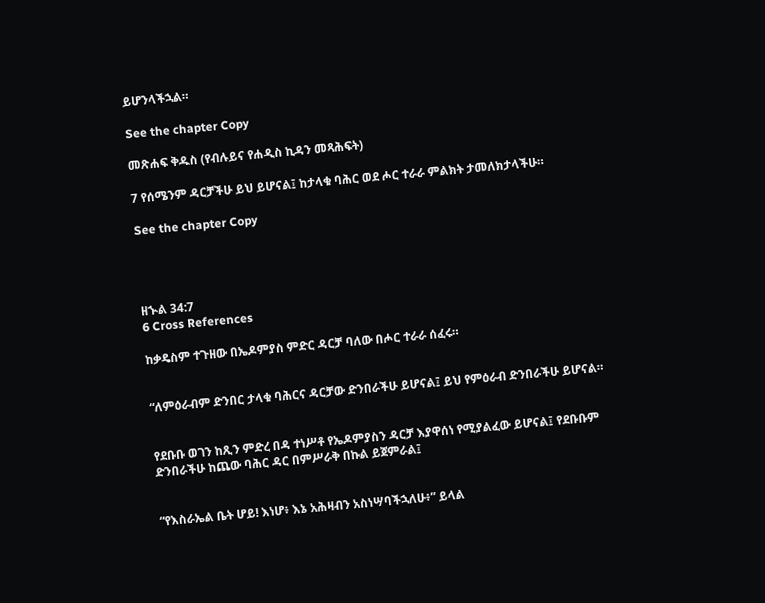ይሆንላችኋል።

See the chapter Copy

መጽሐፍ ቅዱስ (የብሉይና የሐዲስ ኪዳን መጻሕፍት)

7 የሰሜንም ዳርቻችሁ ይህ ይሆናል፤ ከታላቁ ባሕር ወደ ሖር ተራራ ምልክት ታመለክታላችሁ።

See the chapter Copy




ዘኍል 34:7
6 Cross References

ከቃዴስም ተጉዘው በኤዶምያስ ምድር ዳርቻ ባለው በሖር ተራራ ሰፈሩ።


“ለምዕራብም ድንበር ታላቁ ባሕርና ዳርቻው ድንበራችሁ ይሆናል፤ ይህ የምዕራብ ድንበራችሁ ይሆናል።


የደቡቡ ወገን ከጺን ምድረ በዳ ተነሥቶ የኤዶምያስን ዳርቻ እያዋሰነ የሚያልፈው ይሆናል፤ የደቡቡም ድንበራችሁ ከጨው ባሕር ዳር በምሥራቅ በኩል ይጀምራል፤


“የእስራኤል ቤት ሆይ! እነሆ፥ እኔ አሕዛብን አስነሣባችኋለሁ፥” ይላል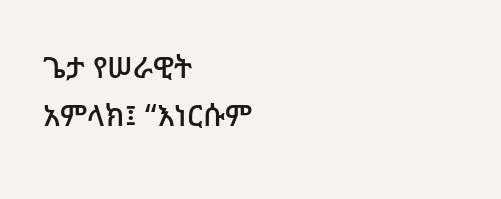ጌታ የሠራዊት አምላክ፤ “እነርሱም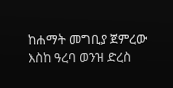ከሐማት መግቢያ ጀምረው እስከ ዓረባ ወንዝ ድረስ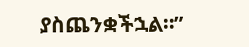ያስጨንቋችኋል።”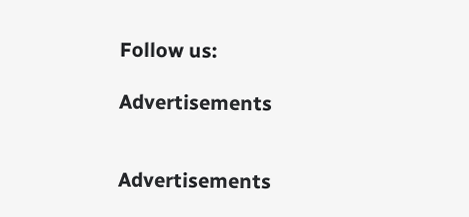Follow us:

Advertisements


Advertisements